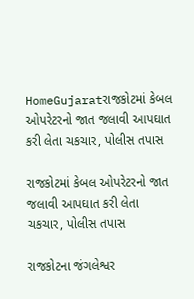HomeGujaratરાજકોટમાં કેબલ ઓપરેટરનો જાત જલાવી આપઘાત કરી લેતા ચકચાર, પોલીસ તપાસ

રાજકોટમાં કેબલ ઓપરેટરનો જાત જલાવી આપઘાત કરી લેતા ચકચાર, પોલીસ તપાસ

રાજકોટના જંગલેશ્વર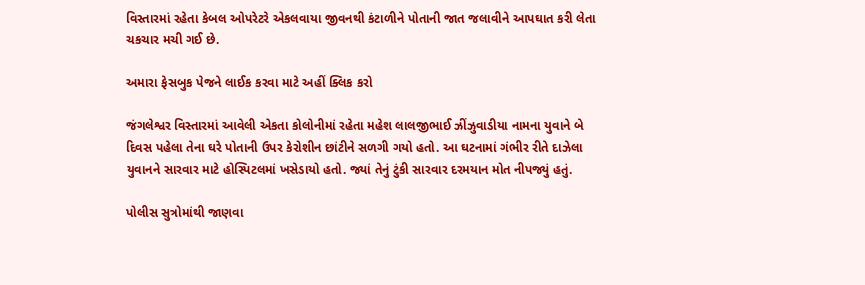વિસ્તારમાં રહેતા કેબલ ઓપરેટરે એકલવાયા જીવનથી કંટાળીને પોતાની જાત જલાવીને આપઘાત કરી લેતા ચકચાર મચી ગઈ છે.

અમારા ફેસબુક પેજને લાઈક કરવા માટે અહીં ક્લિક કરો

જંગલેશ્વર વિસ્તારમાં આવેલી એકતા કોલોનીમાં રહેતા મહેશ લાલજીભાઈ ઝીંઝુવાડીયા નામના યુવાને બે દિવસ પહેલા તેના ઘરે પોતાની ઉપર કેરોશીન છાંટીને સળગી ગયો હતો. આ ઘટનામાં ગંભીર રીતે દાઝેલા યુવાનને સારવાર માટે હોસ્પિટલમાં ખસેડાયો હતો. જ્યાં તેનું ટુંકી સારવાર દરમયાન મોત નીપજ્યું હતું.

પોલીસ સુત્રોમાંથી જાણવા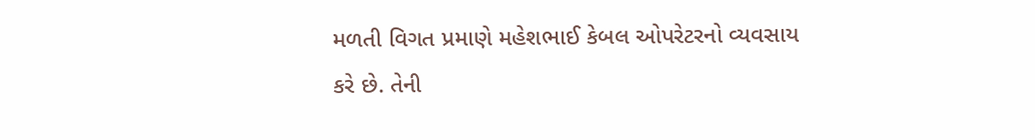મળતી વિગત પ્રમાણે મહેશભાઈ કેબલ ઓપરેટરનો વ્યવસાય કરે છે. તેની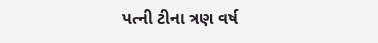પત્ની ટીના ત્રણ વર્ષ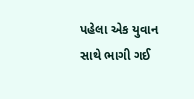પહેલા એક યુવાન સાથે ભાગી ગઈ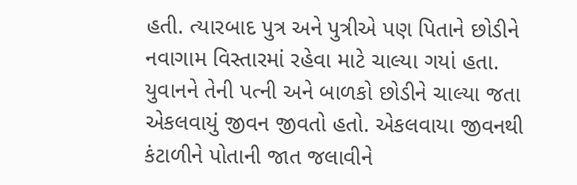હતી. ત્યારબાદ પુત્ર અને પુત્રીએ પણ પિતાને છોડીને નવાગામ વિસ્તારમાં રહેવા માટે ચાલ્યા ગયાં હતા. યુવાનને તેની પત્ની અને બાળકો છોડીને ચાલ્યા જતા એકલવાયું જીવન જીવતો હતો. એકલવાયા જીવનથી કંટાળીને પોતાની જાત જલાવીને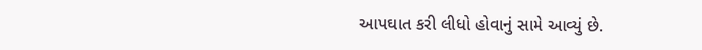આપઘાત કરી લીધો હોવાનું સામે આવ્યું છે.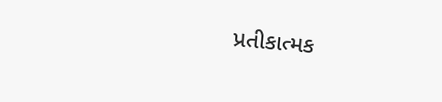પ્રતીકાત્મક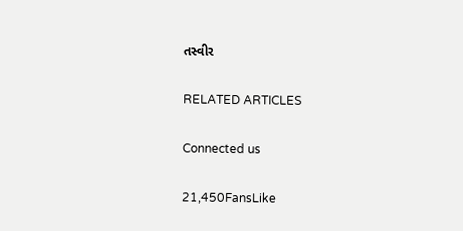તસ્વીર

RELATED ARTICLES

Connected us

21,450FansLike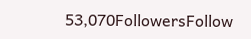53,070FollowersFollow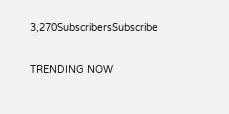3,270SubscribersSubscribe

TRENDING NOW